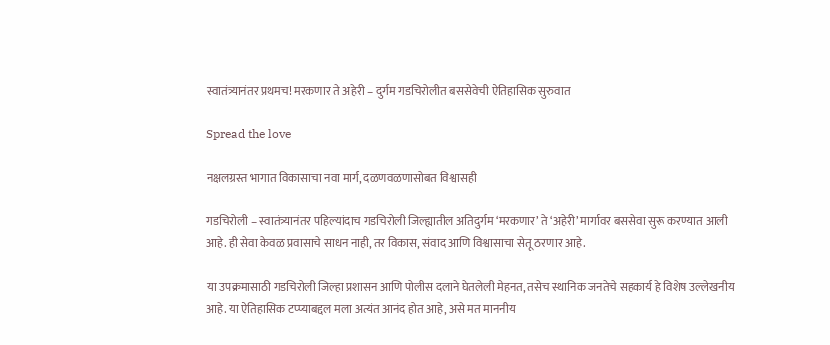स्वातंत्र्यानंतर प्रथमच! मरकणार ते अहेरी – दुर्गम गडचिरोलीत बससेवेची ऐतिहासिक सुरुवात

Spread the love

नक्षलग्रस्त भागात विकासाचा नवा मार्ग, दळणवळणासोबत विश्वासही

गडचिरोली – स्वातंत्र्यानंतर पहिल्यांदाच गडचिरोली जिल्ह्यातील अतिदुर्गम ‘मरकणार’ ते ‘अहेरी’ मार्गावर बससेवा सुरू करण्यात आली आहे. ही सेवा केवळ प्रवासाचे साधन नाही, तर विकास, संवाद आणि विश्वासाचा सेतू ठरणार आहे.

या उपक्रमासाठी गडचिरोली जिल्हा प्रशासन आणि पोलीस दलाने घेतलेली मेहनत, तसेच स्थानिक जनतेचे सहकार्य हे विशेष उल्लेखनीय आहे. या ऐतिहासिक टप्प्याबद्दल मला अत्यंत आनंद होत आहे, असे मत माननीय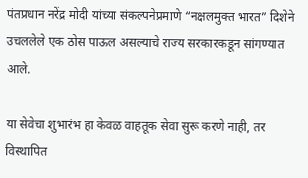पंतप्रधान नरेंद्र मोदी यांच्या संकल्पनेप्रमाणे “नक्षलमुक्त भारत” दिशेने उचललेले एक ठोस पाऊल असल्याचे राज्य सरकारकडून सांगण्यात आले.

या सेवेचा शुभारंभ हा केवळ वाहतूक सेवा सुरू करणे नाही, तर विस्थापित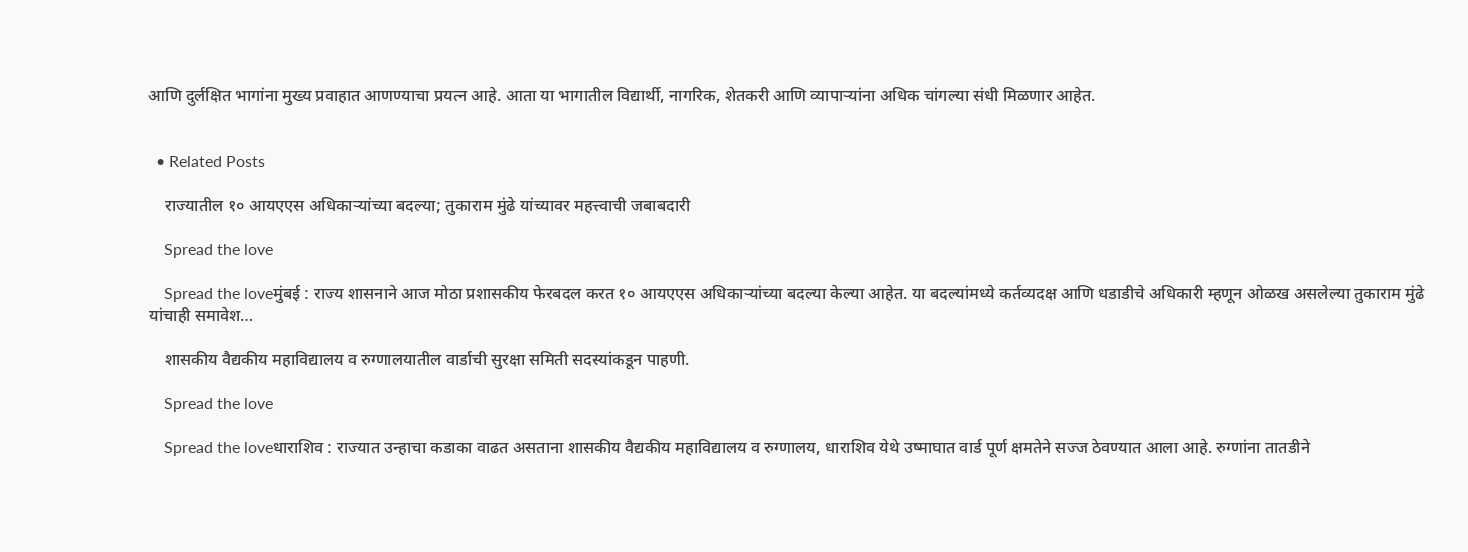आणि दुर्लक्षित भागांना मुख्य प्रवाहात आणण्याचा प्रयत्न आहे. आता या भागातील विद्यार्थी, नागरिक, शेतकरी आणि व्यापाऱ्यांना अधिक चांगल्या संधी मिळणार आहेत.


  • Related Posts

    राज्यातील १० आयएएस अधिकाऱ्यांच्या बदल्या; तुकाराम मुंढे यांच्यावर महत्त्वाची जबाबदारी

    Spread the love

    Spread the loveमुंबई : राज्य शासनाने आज मोठा प्रशासकीय फेरबदल करत १० आयएएस अधिकाऱ्यांच्या बदल्या केल्या आहेत. या बदल्यांमध्ये कर्तव्यदक्ष आणि धडाडीचे अधिकारी म्हणून ओळख असलेल्या तुकाराम मुंढे यांचाही समावेश…

    शासकीय वैद्यकीय महाविद्यालय व रुग्णालयातील वार्डाची सुरक्षा समिती सदस्यांकडून पाहणी.

    Spread the love

    Spread the loveधाराशिव : राज्यात उन्हाचा कडाका वाढत असताना शासकीय वैद्यकीय महाविद्यालय व रुग्णालय, धाराशिव येथे उष्माघात वार्ड पूर्ण क्षमतेने सज्ज ठेवण्यात आला आहे. रुग्णांना तातडीने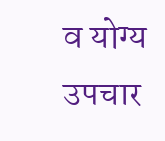व योग्य उपचार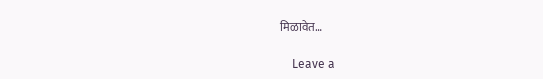मिळावेत…

    Leave a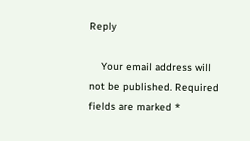Reply

    Your email address will not be published. Required fields are marked *